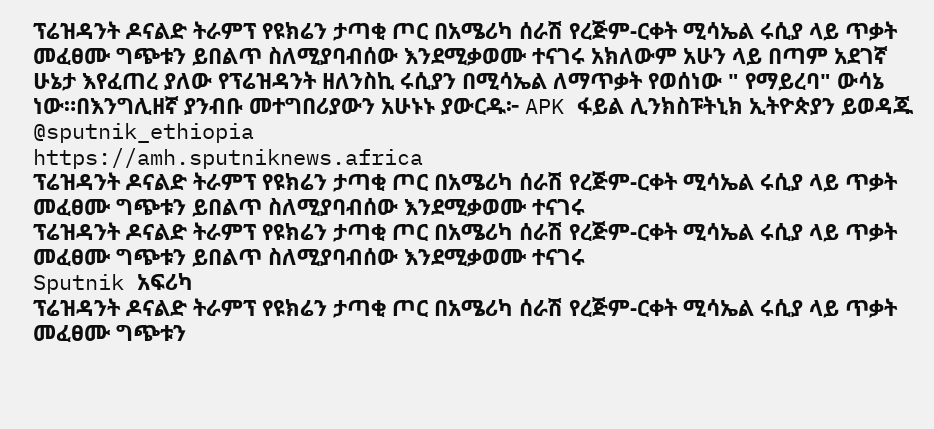ፕሬዝዳንት ዶናልድ ትራምፕ የዩክሬን ታጣቂ ጦር በአሜሪካ ሰራሽ የረጅም-ርቀት ሚሳኤል ሩሲያ ላይ ጥቃት መፈፀሙ ግጭቱን ይበልጥ ስለሚያባብሰው እንደሚቃወሙ ተናገሩ አክለውም አሁን ላይ በጣም አደገኛ ሁኔታ እየፈጠረ ያለው የፕሬዝዳንት ዘለንስኪ ሩሲያን በሚሳኤል ለማጥቃት የወሰነው " የማይረባ" ውሳኔ ነው።በእንግሊዘኛ ያንብቡ መተግበሪያውን አሁኑኑ ያውርዱ፦ APK ፋይል ሊንክስፑትኒክ ኢትዮጵያን ይወዳጁ @sputnik_ethiopia
https://amh.sputniknews.africa
ፕሬዝዳንት ዶናልድ ትራምፕ የዩክሬን ታጣቂ ጦር በአሜሪካ ሰራሽ የረጅም-ርቀት ሚሳኤል ሩሲያ ላይ ጥቃት መፈፀሙ ግጭቱን ይበልጥ ስለሚያባብሰው እንደሚቃወሙ ተናገሩ
ፕሬዝዳንት ዶናልድ ትራምፕ የዩክሬን ታጣቂ ጦር በአሜሪካ ሰራሽ የረጅም-ርቀት ሚሳኤል ሩሲያ ላይ ጥቃት መፈፀሙ ግጭቱን ይበልጥ ስለሚያባብሰው እንደሚቃወሙ ተናገሩ
Sputnik አፍሪካ
ፕሬዝዳንት ዶናልድ ትራምፕ የዩክሬን ታጣቂ ጦር በአሜሪካ ሰራሽ የረጅም-ርቀት ሚሳኤል ሩሲያ ላይ ጥቃት መፈፀሙ ግጭቱን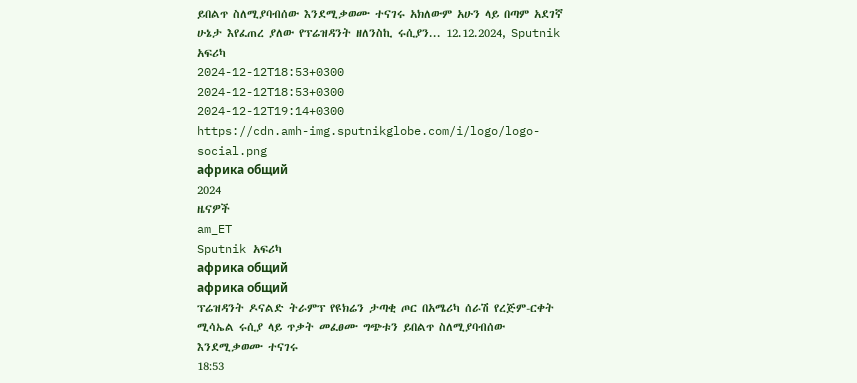ይበልጥ ስለሚያባብሰው እንደሚቃወሙ ተናገሩ አክለውም አሁን ላይ በጣም አደገኛ ሁኔታ እየፈጠረ ያለው የፕሬዝዳንት ዘለንስኪ ሩሲያን... 12.12.2024, Sputnik አፍሪካ
2024-12-12T18:53+0300
2024-12-12T18:53+0300
2024-12-12T19:14+0300
https://cdn.amh-img.sputnikglobe.com/i/logo/logo-social.png
африка общий
2024
ዜናዎች
am_ET
Sputnik አፍሪካ
африка общий
африка общий
ፕሬዝዳንት ዶናልድ ትራምፕ የዩክሬን ታጣቂ ጦር በአሜሪካ ሰራሽ የረጅም-ርቀት ሚሳኤል ሩሲያ ላይ ጥቃት መፈፀሙ ግጭቱን ይበልጥ ስለሚያባብሰው እንደሚቃወሙ ተናገሩ
18:53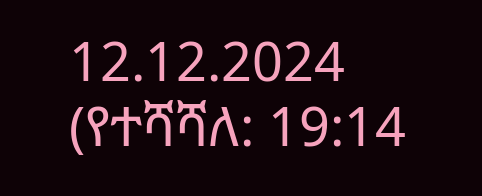12.12.2024 (የተሻሻለ: 19:14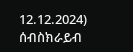12.12.2024)
ሰብስክራይብ